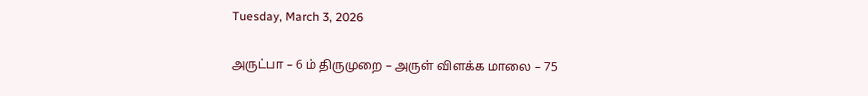Tuesday, March 3, 2026

அருட்பா – 6 ம் திருமுறை – அருள் விளக்க மாலை – 75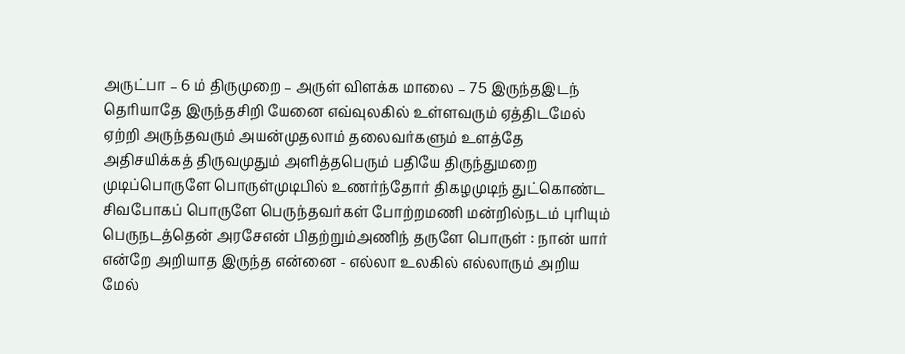அருட்பா – 6 ம் திருமுறை – அருள் விளக்க மாலை – 75 இருந்தஇடந் தெரியாதே இருந்தசிறி யேனை எவ்வுலகில் உள்ளவரும் ஏத்திடமேல் ஏற்றி அருந்தவரும் அயன்முதலாம் தலைவர்களும் உளத்தே அதிசயிக்கத் திருவமுதும் அளித்தபெரும் பதியே திருந்துமறை முடிப்பொருளே பொருள்முடிபில் உணர்ந்தோர் திகழமுடிந் துட்கொண்ட சிவபோகப் பொருளே பெருந்தவர்கள் போற்றமணி மன்றில்நடம் புரியும் பெருநடத்தென் அரசேஎன் பிதற்றும்அணிந் தருளே பொருள் : நான் யார் என்றே அறியாத இருந்த என்னை - எல்லா உலகில் எல்லாரும் அறிய மேல்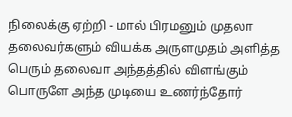நிலைக்கு ஏற்றி - மால் பிரமனும் முதலா தலைவர்களும் வியக்க அருளமுதம் அளித்த பெரும் தலைவா அந்தத்தில் விளங்கும் பொருளே அந்த முடியை உணர்ந்தோர்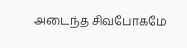அடைந்த சிவபோகமே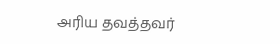அரிய தவத்தவர்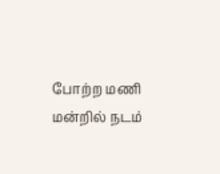போற்ற மணி மன்றில் நடம்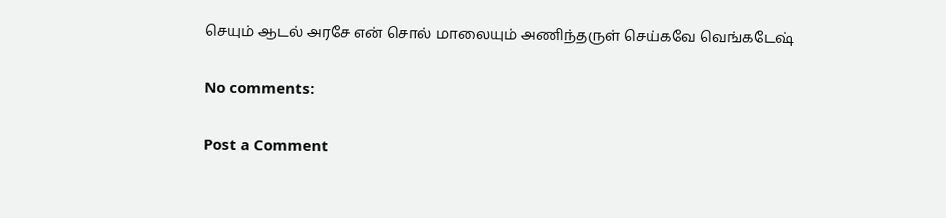செயும் ஆடல் அரசே என் சொல் மாலையும் அணிந்தருள் செய்கவே வெங்கடேஷ்

No comments:

Post a Comment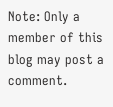Note: Only a member of this blog may post a comment.